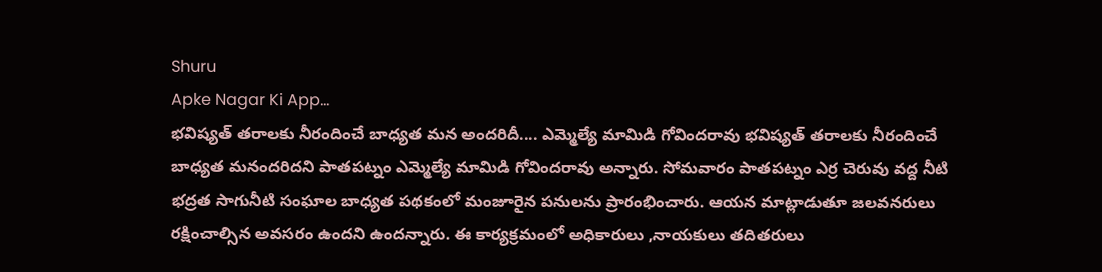Shuru
Apke Nagar Ki App…
భవిష్యత్ తరాలకు నీరందించే బాధ్యత మన అందరిదీ.... ఎమ్మెల్యే మామిడి గోవిందరావు భవిష్యత్ తరాలకు నీరందించే బాధ్యత మనందరిదని పాతపట్నం ఎమ్మెల్యే మామిడి గోవిందరావు అన్నారు. సోమవారం పాతపట్నం ఎర్ర చెరువు వద్ద నీటి భద్రత సాగునీటి సంఘాల బాధ్యత పథకంలో మంజూరైన పనులను ప్రారంభించారు. ఆయన మాట్లాడుతూ జలవనరులు రక్షించాల్సిన అవసరం ఉందని ఉందన్నారు. ఈ కార్యక్రమంలో అధికారులు ,నాయకులు తదితరులు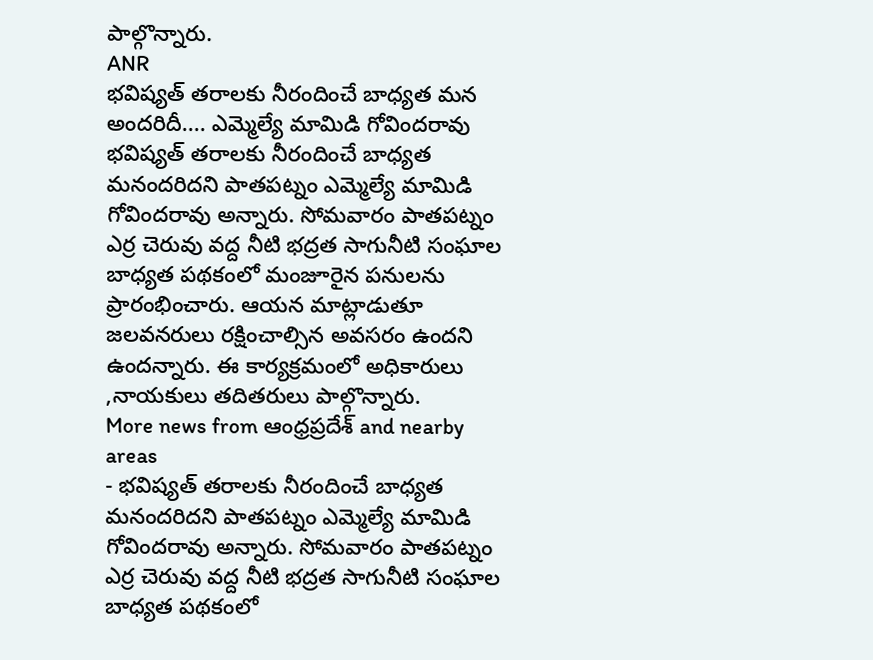పాల్గొన్నారు.
ANR
భవిష్యత్ తరాలకు నీరందించే బాధ్యత మన అందరిదీ.... ఎమ్మెల్యే మామిడి గోవిందరావు భవిష్యత్ తరాలకు నీరందించే బాధ్యత మనందరిదని పాతపట్నం ఎమ్మెల్యే మామిడి గోవిందరావు అన్నారు. సోమవారం పాతపట్నం ఎర్ర చెరువు వద్ద నీటి భద్రత సాగునీటి సంఘాల బాధ్యత పథకంలో మంజూరైన పనులను ప్రారంభించారు. ఆయన మాట్లాడుతూ జలవనరులు రక్షించాల్సిన అవసరం ఉందని ఉందన్నారు. ఈ కార్యక్రమంలో అధికారులు ,నాయకులు తదితరులు పాల్గొన్నారు.
More news from ఆంధ్రప్రదేశ్ and nearby areas
- భవిష్యత్ తరాలకు నీరందించే బాధ్యత మనందరిదని పాతపట్నం ఎమ్మెల్యే మామిడి గోవిందరావు అన్నారు. సోమవారం పాతపట్నం ఎర్ర చెరువు వద్ద నీటి భద్రత సాగునీటి సంఘాల బాధ్యత పథకంలో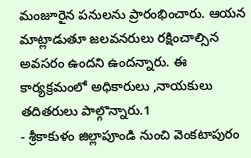మంజూరైన పనులను ప్రారంభించారు. ఆయన మాట్లాడుతూ జలవనరులు రక్షించాల్సిన అవసరం ఉందని ఉందన్నారు. ఈ కార్యక్రమంలో అధికారులు ,నాయకులు తదితరులు పాల్గొన్నారు.1
- శ్రీకాకుళం జిల్లాపూండి నుంచి వెంకటాపురం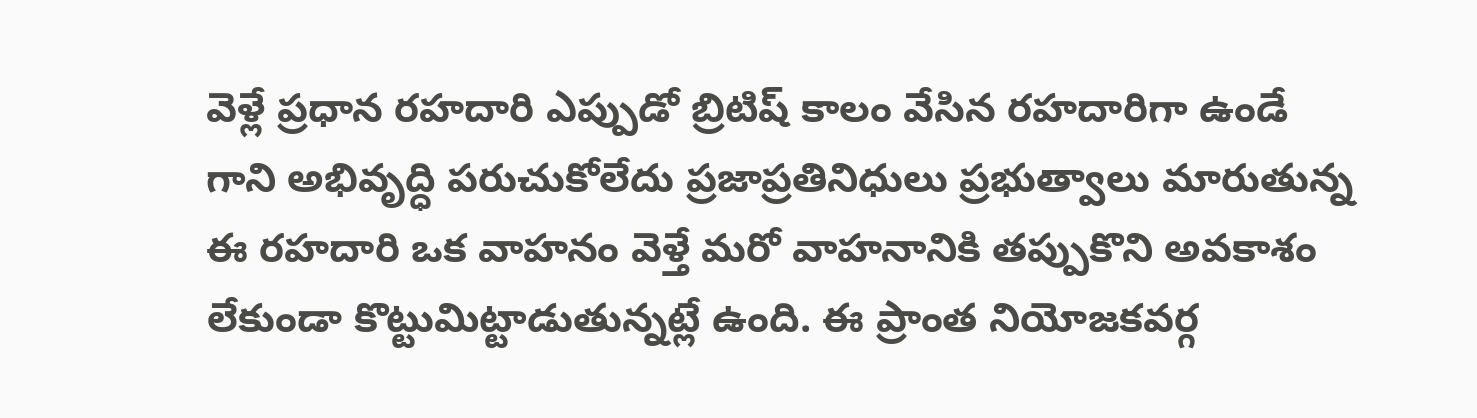వెళ్లే ప్రధాన రహదారి ఎప్పుడో బ్రిటిష్ కాలం వేసిన రహదారిగా ఉండే గాని అభివృద్ధి పరుచుకోలేదు ప్రజాప్రతినిధులు ప్రభుత్వాలు మారుతున్న ఈ రహదారి ఒక వాహనం వెళ్తే మరో వాహనానికి తప్పుకొని అవకాశం లేకుండా కొట్టుమిట్టాడుతున్నట్లే ఉంది. ఈ ప్రాంత నియోజకవర్గ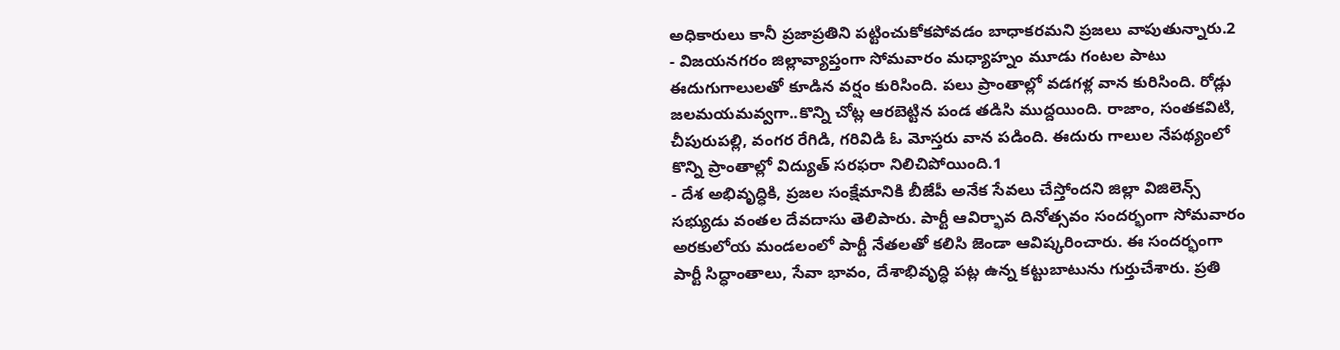అధికారులు కానీ ప్రజాప్రతిని పట్టించుకోకపోవడం బాధాకరమని ప్రజలు వాపుతున్నారు.2
- విజయనగరం జిల్లావ్యాప్తంగా సోమవారం మధ్యాహ్నం మూడు గంటల పాటు ఈదుగుగాలులతో కూడిన వర్షం కురిసింది. పలు ప్రాంతాల్లో వడగళ్ల వాన కురిసింది. రోడ్లు జలమయమవ్వగా..కొన్ని చోట్ల ఆరబెట్టిన పండ తడిసి ముద్దయింది. రాజాం, సంతకవిటి, చీపురుపల్లి, వంగర రేగిడి, గరివిడి ఓ మోస్తరు వాన పడింది. ఈదురు గాలుల నేపథ్యంలో కొన్ని ప్రాంతాల్లో విద్యుత్ సరఫరా నిలిచిపోయింది.1
- దేశ అభివృద్ధికి, ప్రజల సంక్షేమానికి బీజేపీ అనేక సేవలు చేస్తోందని జిల్లా విజిలెన్స్ సభ్యుడు వంతల దేవదాసు తెలిపారు. పార్టీ ఆవిర్భావ దినోత్సవం సందర్భంగా సోమవారం అరకులోయ మండలంలో పార్టీ నేతలతో కలిసి జెండా ఆవిష్కరించారు. ఈ సందర్భంగా పార్టీ సిద్ధాంతాలు, సేవా భావం, దేశాభివృద్ధి పట్ల ఉన్న కట్టుబాటును గుర్తుచేశారు. ప్రతి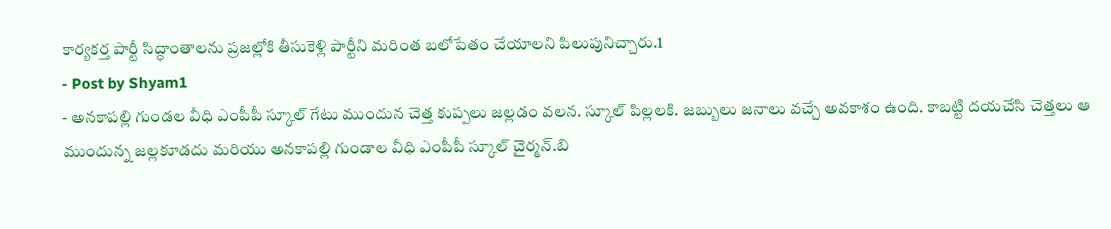కార్యకర్త పార్టీ సిద్ధాంతాలను ప్రజల్లోకి తీసుకెళ్లి పార్టీని మరింత బలోపేతం చేయాలని పిలుపునిచ్చారు.1
- Post by Shyam1
- అనకాపల్లి గుండల వీధి ఎంపీపీ స్కూల్ గేటు ముందున చెత్త కుప్పలు జల్లడం వలన. స్కూల్ పిల్లలకి. జబ్బులు జనాలు వచ్చే అవకాశం ఉంది. కాబట్టి దయచేసి చెత్తలు ఆ ముందున్న జల్లకూడదు మరియు అనకాపల్లి గుండాల వీధి ఎంపీపీ స్కూల్ చైర్మన్.బి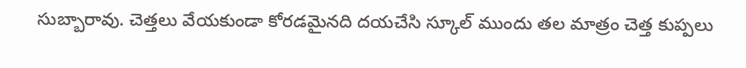సుబ్బారావు. చెత్తలు వేయకుండా కోరడమైనది దయచేసి స్కూల్ ముందు తల మాత్రం చెత్త కుప్పలు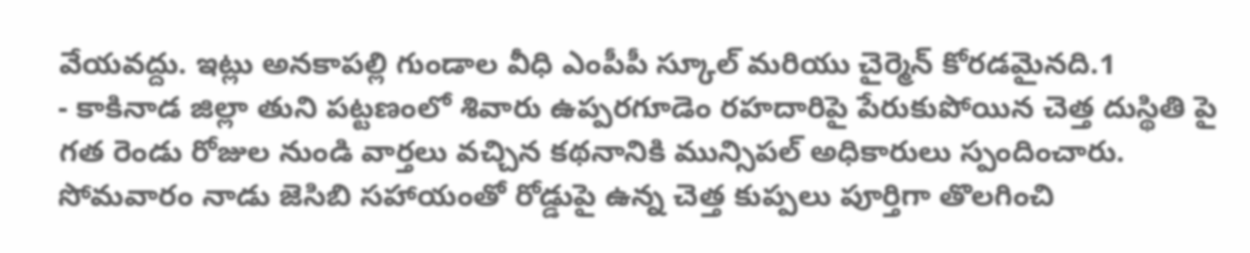వేయవద్దు. ఇట్లు అనకాపల్లి గుండాల వీధి ఎంపీపీ స్కూల్ మరియు చైర్మెన్ కోరడమైనది.1
- కాకినాడ జిల్లా తుని పట్టణంలో శివారు ఉప్పరగూడెం రహదారిపై పేరుకుపోయిన చెత్త దుస్థితి పై గత రెండు రోజుల నుండి వార్తలు వచ్చిన కథనానికి మున్సిపల్ అధికారులు స్పందించారు. సోమవారం నాడు జెసిబి సహాయంతో రోడ్డుపై ఉన్న చెత్త కుప్పలు పూర్తిగా తొలగించి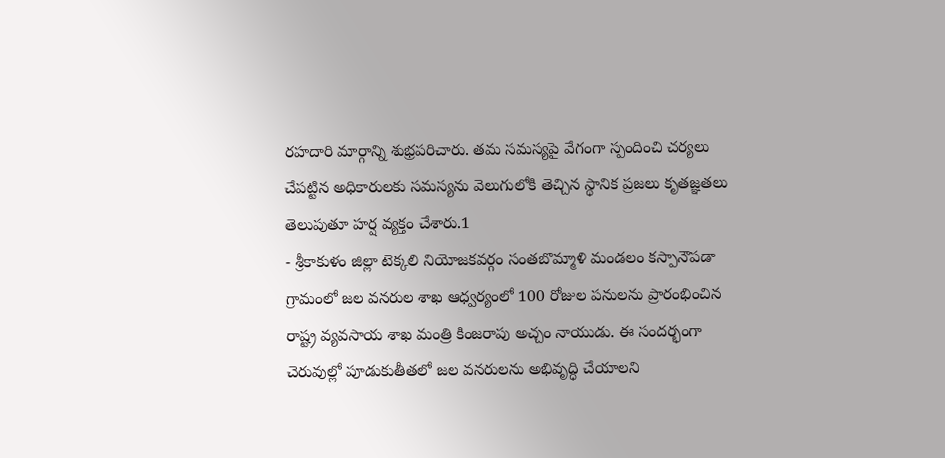రహదారి మార్గాన్ని శుభ్రపరిచారు. తమ సమస్యపై వేగంగా స్పందించి చర్యలు చేపట్టిన అధికారులకు సమస్యను వెలుగులోకి తెచ్చిన స్థానిక ప్రజలు కృతజ్ఞతలు తెలుపుతూ హర్ష వ్యక్తం చేశారు.1
- శ్రీకాకుళం జిల్లా టెక్కలి నియోజకవర్గం సంతబొమ్మాళి మండలం కస్పానౌపడా గ్రామంలో జల వనరుల శాఖ ఆధ్వర్యంలో 100 రోజుల పనులను ప్రారంభించిన రాష్ట్ర వ్యవసాయ శాఖ మంత్రి కింజరాపు అచ్చం నాయుడు. ఈ సందర్భంగా చెరువుల్లో పూడుకుతీతలో జల వనరులను అభివృద్ధి చేయాలని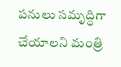పనులు సమృద్ధిగా చేయాలని మంత్రి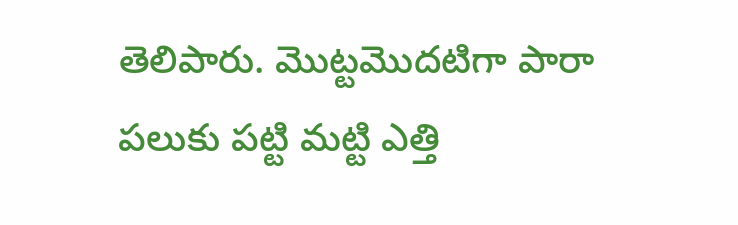తెలిపారు. మొట్టమొదటిగా పారా పలుకు పట్టి మట్టి ఎత్తి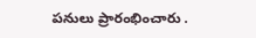పనులు ప్రారంభించారు .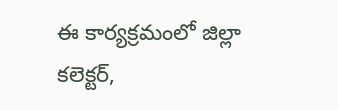ఈ కార్యక్రమంలో జిల్లా కలెక్టర్,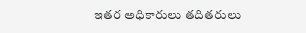ఇతర అధికారులు తదితరులు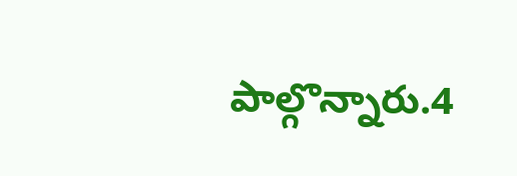పాల్గొన్నారు.4